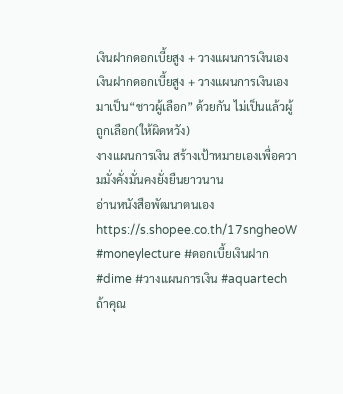เงินฝากดอกเบี้ยสูง + วางแผนการเงินเอง
เงินฝากดอกเบี้ยสูง + วางแผนการเงินเอง
มาเป็น“ชาวผู้เลือก” ด้วยกัน ไม่เป็นแล้วผู้ถูกเลือก(ให้ผิดหวัง)
งางแผนการเงิน สร้างเป้าหมายเองเพื่อความมั่งคั่งมั่นคงยั่งยืนยาวนาน
อ่านหนังสือพัฒนาตนเอง https://s.shopee.co.th/17sngheoW
#moneylecture #ดอกเบี้ยเงินฝาก #dime #วางแผนการเงิน #aquartech
ถ้าคุณ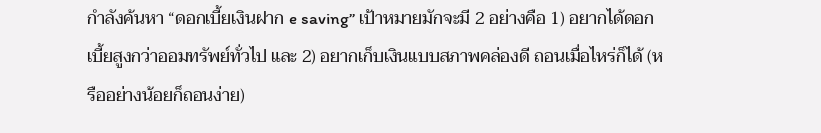กำลังค้นหา “ดอกเบี้ยเงินฝาก e saving” เป้าหมายมักจะมี 2 อย่างคือ 1) อยากได้ดอกเบี้ยสูงกว่าออมทรัพย์ทั่วไป และ 2) อยากเก็บเงินแบบสภาพคล่องดี ถอนเมื่อไหร่ก็ได้ (หรืออย่างน้อยก็ถอนง่าย)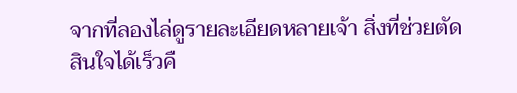จากที่ลองไล่ดูรายละเอียดหลายเจ้า สิ่งที่ช่วยตัดสินใจได้เร็วคื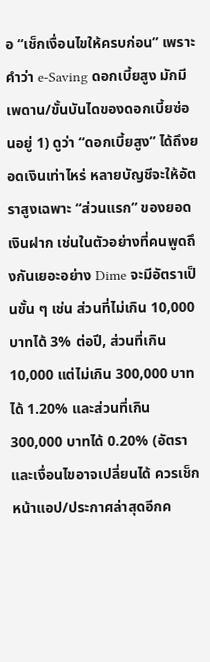อ “เช็กเงื่อนไขให้ครบก่อน” เพราะคำว่า e-Saving ดอกเบี้ยสูง มักมีเพดาน/ขั้นบันไดของดอกเบี้ยซ่อนอยู่ 1) ดูว่า “ดอกเบี้ยสูง” ได้ถึงยอดเงินเท่าไหร่ หลายบัญชีจะให้อัตราสูงเฉพาะ “ส่วนแรก” ของยอดเงินฝาก เช่นในตัวอย่างที่คนพูดถึงกันเยอะอย่าง Dime จะมีอัตราเป็นขั้น ๆ เช่น ส่วนที่ไม่เกิน 10,000 บาทได้ 3% ต่อปี, ส่วนที่เกิน 10,000 แต่ไม่เกิน 300,000 บาทได้ 1.20% และส่วนที่เกิน 300,000 บาทได้ 0.20% (อัตราและเงื่อนไขอาจเปลี่ยนได้ ควรเช็กหน้าแอป/ประกาศล่าสุดอีกค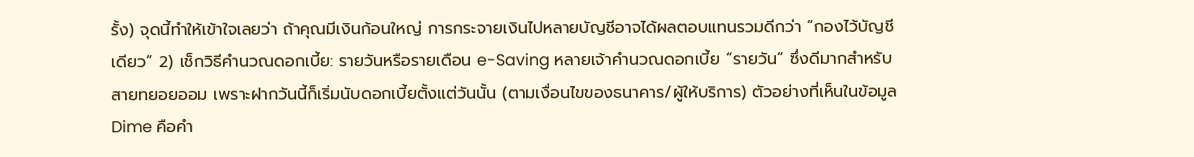รั้ง) จุดนี้ทำให้เข้าใจเลยว่า ถ้าคุณมีเงินก้อนใหญ่ การกระจายเงินไปหลายบัญชีอาจได้ผลตอบแทนรวมดีกว่า “กองไว้บัญชีเดียว” 2) เช็กวิธีคำนวณดอกเบี้ย: รายวันหรือรายเดือน e-Saving หลายเจ้าคำนวณดอกเบี้ย “รายวัน” ซึ่งดีมากสำหรับสายทยอยออม เพราะฝากวันนี้ก็เริ่มนับดอกเบี้ยตั้งแต่วันนั้น (ตามเงื่อนไขของธนาคาร/ผู้ให้บริการ) ตัวอย่างที่เห็นในข้อมูล Dime คือคำ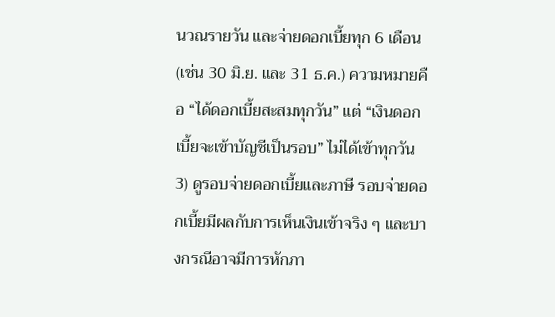นวณรายวัน และจ่ายดอกเบี้ยทุก 6 เดือน (เช่น 30 มิ.ย. และ 31 ธ.ค.) ความหมายคือ “ได้ดอกเบี้ยสะสมทุกวัน” แต่ “เงินดอกเบี้ยจะเข้าบัญชีเป็นรอบ” ไม่ได้เข้าทุกวัน 3) ดูรอบจ่ายดอกเบี้ยและภาษี รอบจ่ายดอกเบี้ยมีผลกับการเห็นเงินเข้าจริง ๆ และบางกรณีอาจมีการหักภา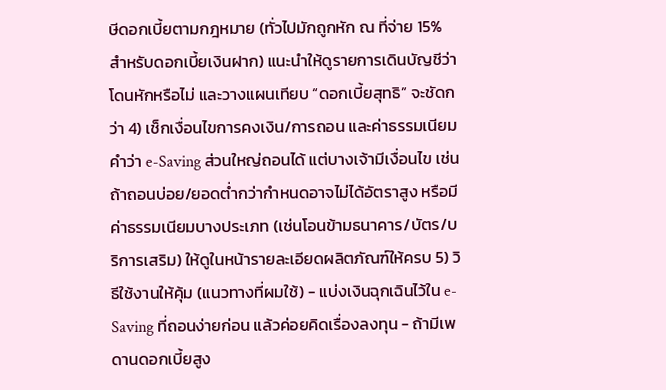ษีดอกเบี้ยตามกฎหมาย (ทั่วไปมักถูกหัก ณ ที่จ่าย 15% สำหรับดอกเบี้ยเงินฝาก) แนะนำให้ดูรายการเดินบัญชีว่าโดนหักหรือไม่ และวางแผนเทียบ “ดอกเบี้ยสุทธิ” จะชัดกว่า 4) เช็กเงื่อนไขการคงเงิน/การถอน และค่าธรรมเนียม คำว่า e-Saving ส่วนใหญ่ถอนได้ แต่บางเจ้ามีเงื่อนไข เช่น ถ้าถอนบ่อย/ยอดต่ำกว่ากำหนดอาจไม่ได้อัตราสูง หรือมีค่าธรรมเนียมบางประเภท (เช่นโอนข้ามธนาคาร/บัตร/บริการเสริม) ให้ดูในหน้ารายละเอียดผลิตภัณฑ์ให้ครบ 5) วิธีใช้งานให้คุ้ม (แนวทางที่ผมใช้) - แบ่งเงินฉุกเฉินไว้ใน e-Saving ที่ถอนง่ายก่อน แล้วค่อยคิดเรื่องลงทุน - ถ้ามีเพดานดอกเบี้ยสูง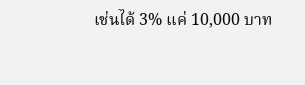เช่นได้ 3% แค่ 10,000 บาท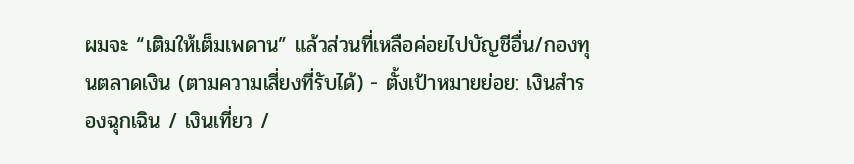ผมจะ “เติมให้เต็มเพดาน” แล้วส่วนที่เหลือค่อยไปบัญชีอื่น/กองทุนตลาดเงิน (ตามความเสี่ยงที่รับได้) - ตั้งเป้าหมายย่อย: เงินสำรองฉุกเฉิน / เงินเที่ยว /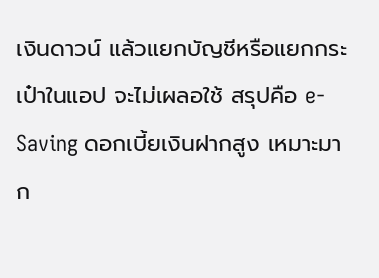เงินดาวน์ แล้วแยกบัญชีหรือแยกกระเป๋าในแอป จะไม่เผลอใช้ สรุปคือ e-Saving ดอกเบี้ยเงินฝากสูง เหมาะมาก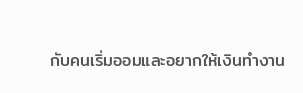กับคนเริ่มออมและอยากให้เงินทำงาน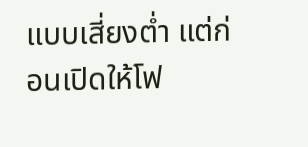แบบเสี่ยงต่ำ แต่ก่อนเปิดให้โฟ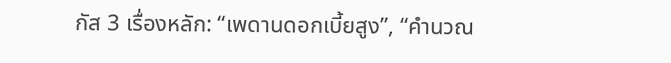กัส 3 เรื่องหลัก: “เพดานดอกเบี้ยสูง”, “คำนวณ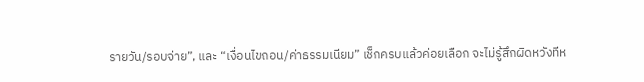รายวัน/รอบจ่าย”, และ “เงื่อนไขถอน/ค่าธรรมเนียม” เช็กครบแล้วค่อยเลือก จะไม่รู้สึกผิดหวังทีห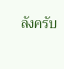ลังครับ